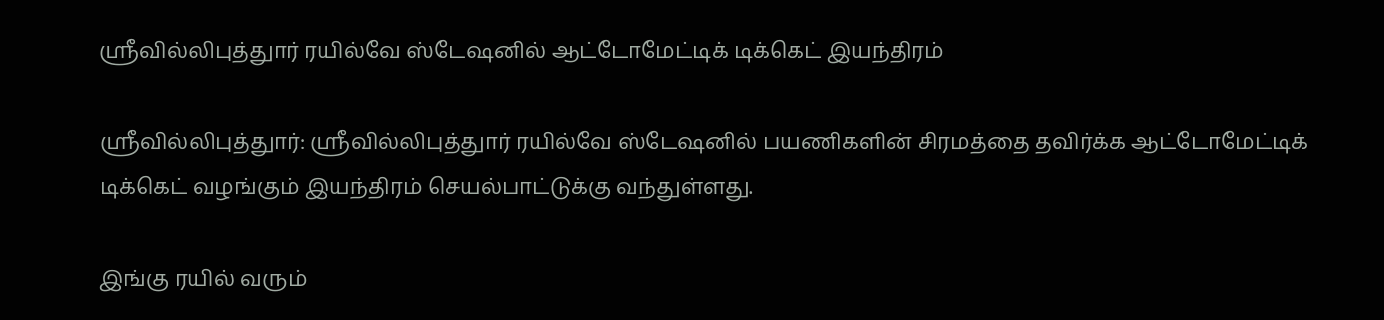ஸ்ரீவில்லிபுத்துார் ரயில்வே ஸ்டேஷனில் ஆட்டோமேட்டிக் டிக்கெட் இயந்திரம்

ஸ்ரீவில்லிபுத்துார்: ஸ்ரீவில்லிபுத்துார் ரயில்வே ஸ்டேஷனில் பயணிகளின் சிரமத்தை தவிர்க்க ஆட்டோமேட்டிக் டிக்கெட் வழங்கும் இயந்திரம் செயல்பாட்டுக்கு வந்துள்ளது.

இங்கு ரயில் வரும்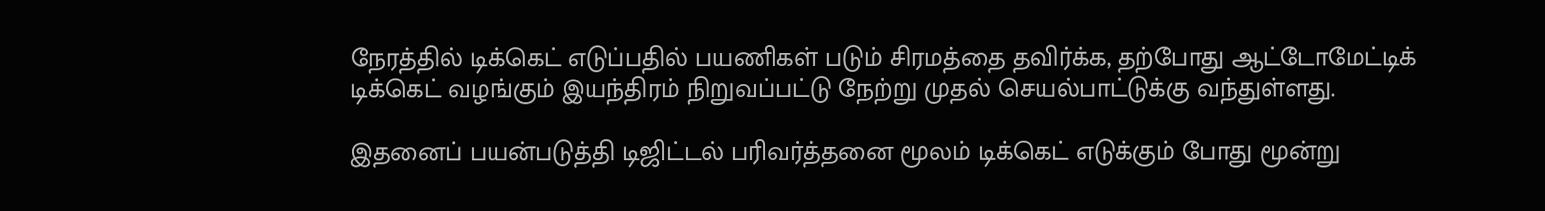நேரத்தில் டிக்கெட் எடுப்பதில் பயணிகள் படும் சிரமத்தை தவிர்க்க, தற்போது ஆட்டோமேட்டிக் டிக்கெட் வழங்கும் இயந்திரம் நிறுவப்பட்டு நேற்று முதல் செயல்பாட்டுக்கு வந்துள்ளது.

இதனைப் பயன்படுத்தி டிஜிட்டல் பரிவர்த்தனை மூலம் டிக்கெட் எடுக்கும் போது மூன்று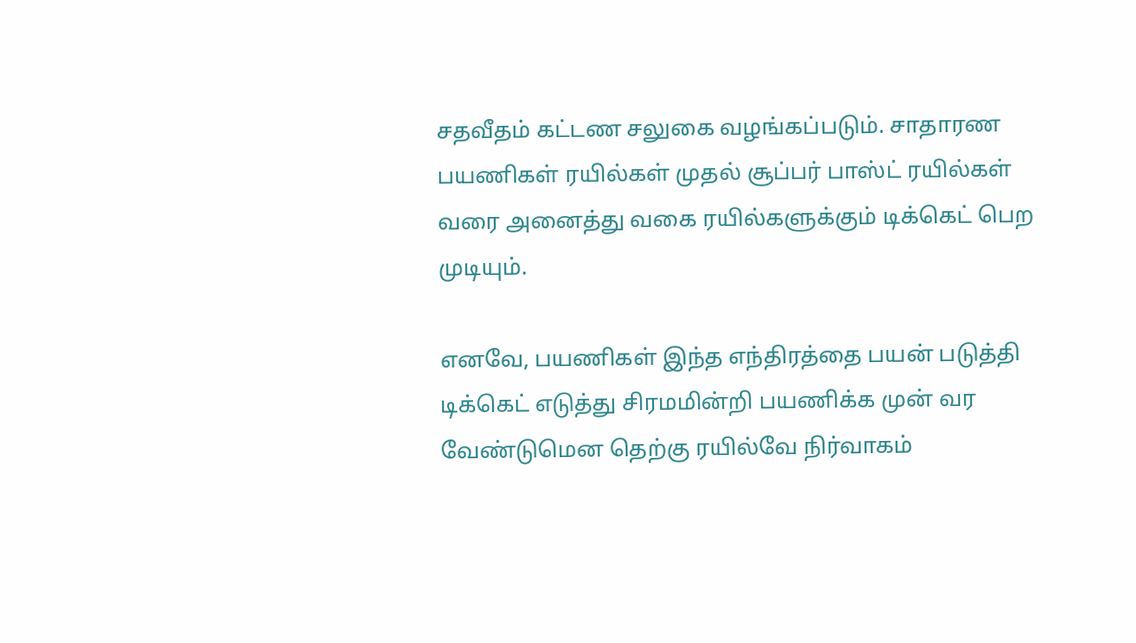சதவீதம் கட்டண சலுகை வழங்கப்படும். சாதாரண பயணிகள் ரயில்கள் முதல் சூப்பர் பாஸ்ட் ரயில்கள் வரை அனைத்து வகை ரயில்களுக்கும் டிக்கெட் பெற முடியும்.

எனவே, பயணிகள் இந்த எந்திரத்தை பயன் படுத்தி டிக்கெட் எடுத்து சிரமமின்றி பயணிக்க முன் வர வேண்டுமென தெற்கு ரயில்வே நிர்வாகம்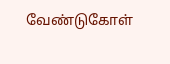வேண்டுகோள்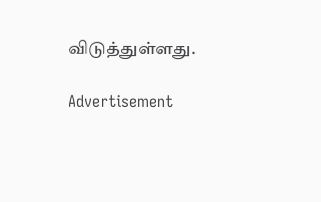விடுத்துள்ளது.

Advertisement